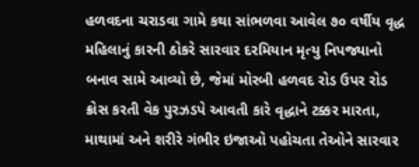હળવદના ચરાડવા ગામે કથા સાંભળવા આવેલ ૭૦ વર્ષીય વૃદ્ધ મહિલાનું કારની ઠોકરે સારવાર દરમિયાન મૃત્યુ નિપજ્યાનો બનાવ સામે આવ્યો છે, જેમાં મોરબી હળવદ રોડ ઉપર રોડ ક્રોસ કરતી વેક પુરઝડપે આવતી કારે વૃદ્ધાને ટક્કર મારતા, માથામાં અને શરીરે ગંભીર ઇજાઓ પહોચતા તેઓને સારવાર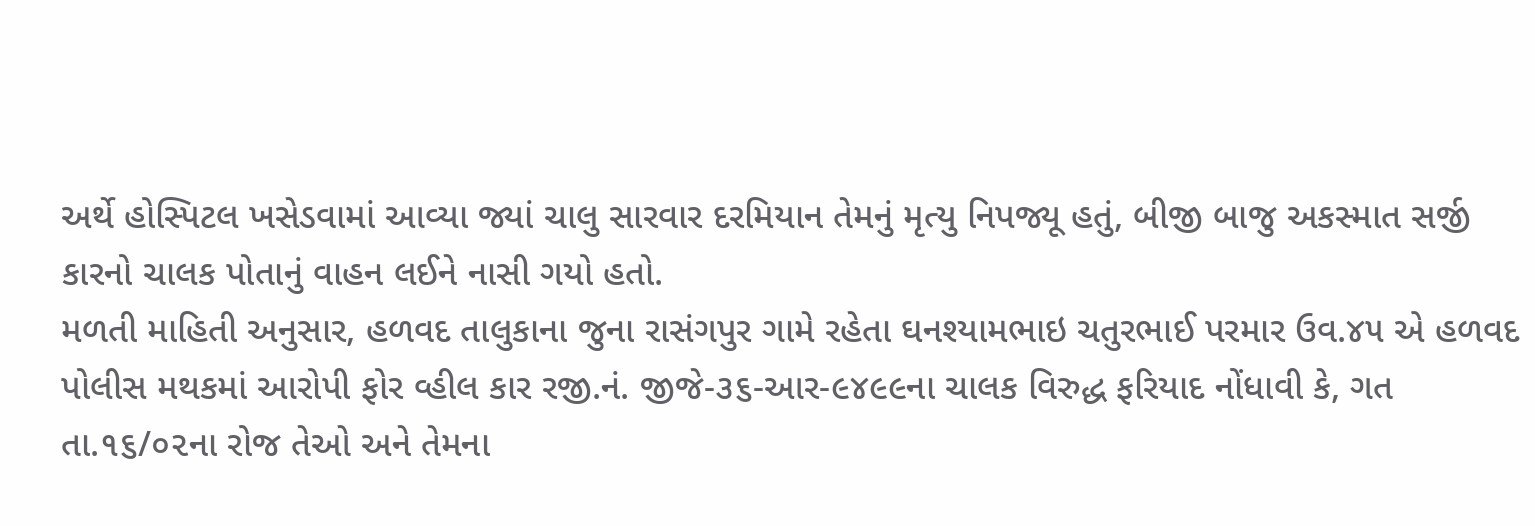અર્થે હોસ્પિટલ ખસેડવામાં આવ્યા જ્યાં ચાલુ સારવાર દરમિયાન તેમનું મૃત્યુ નિપજ્યૂ હતું, બીજી બાજુ અકસ્માત સર્જી કારનો ચાલક પોતાનું વાહન લઈને નાસી ગયો હતો.
મળતી માહિતી અનુસાર, હળવદ તાલુકાના જુના રાસંગપુર ગામે રહેતા ઘનશ્યામભાઇ ચતુરભાઈ પરમાર ઉવ.૪૫ એ હળવદ પોલીસ મથકમાં આરોપી ફોર વ્હીલ કાર રજી.નં. જીજે-૩૬-આર-૯૪૯૯ના ચાલક વિરુદ્ધ ફરિયાદ નોંધાવી કે, ગત તા.૧૬/૦૨ના રોજ તેઓ અને તેમના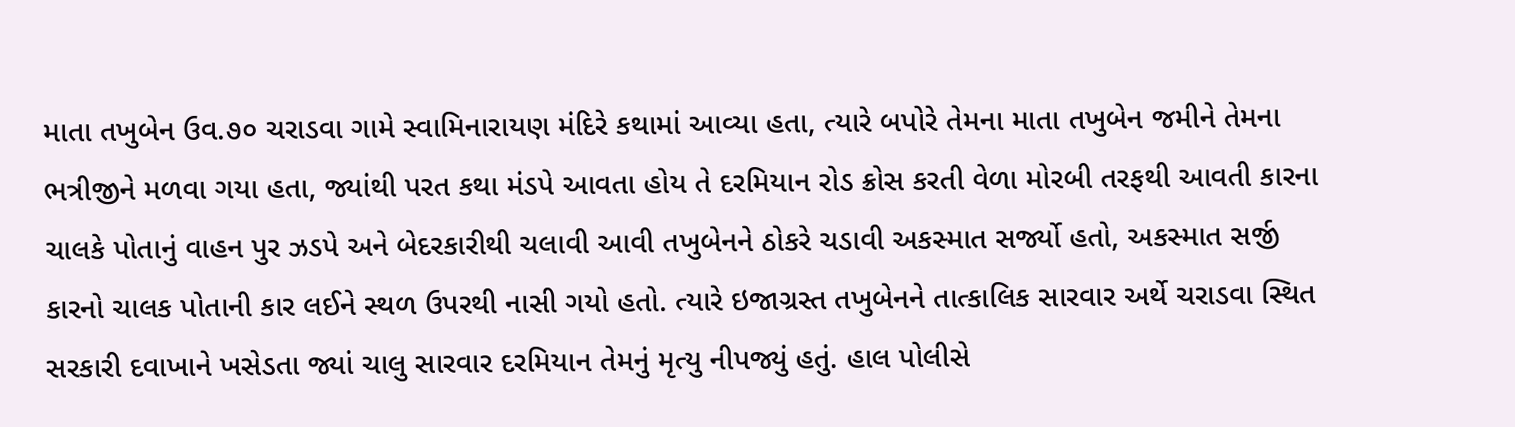માતા તખુબેન ઉવ.૭૦ ચરાડવા ગામે સ્વામિનારાયણ મંદિરે કથામાં આવ્યા હતા, ત્યારે બપોરે તેમના માતા તખુબેન જમીને તેમના ભત્રીજીને મળવા ગયા હતા, જ્યાંથી પરત કથા મંડપે આવતા હોય તે દરમિયાન રોડ ક્રોસ કરતી વેળા મોરબી તરફથી આવતી કારના ચાલકે પોતાનું વાહન પુર ઝડપે અને બેદરકારીથી ચલાવી આવી તખુબેનને ઠોકરે ચડાવી અકસ્માત સર્જ્યો હતો, અકસ્માત સર્જી કારનો ચાલક પોતાની કાર લઈને સ્થળ ઉપરથી નાસી ગયો હતો. ત્યારે ઇજાગ્રસ્ત તખુબેનને તાત્કાલિક સારવાર અર્થે ચરાડવા સ્થિત સરકારી દવાખાને ખસેડતા જ્યાં ચાલુ સારવાર દરમિયાન તેમનું મૃત્યુ નીપજ્યું હતું. હાલ પોલીસે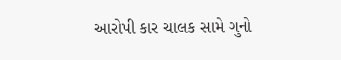આરોપી કાર ચાલક સામે ગુનો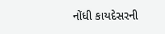નોંધી કાયદેસરની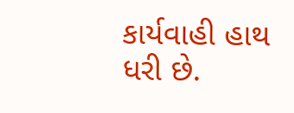કાર્યવાહી હાથ ધરી છે.